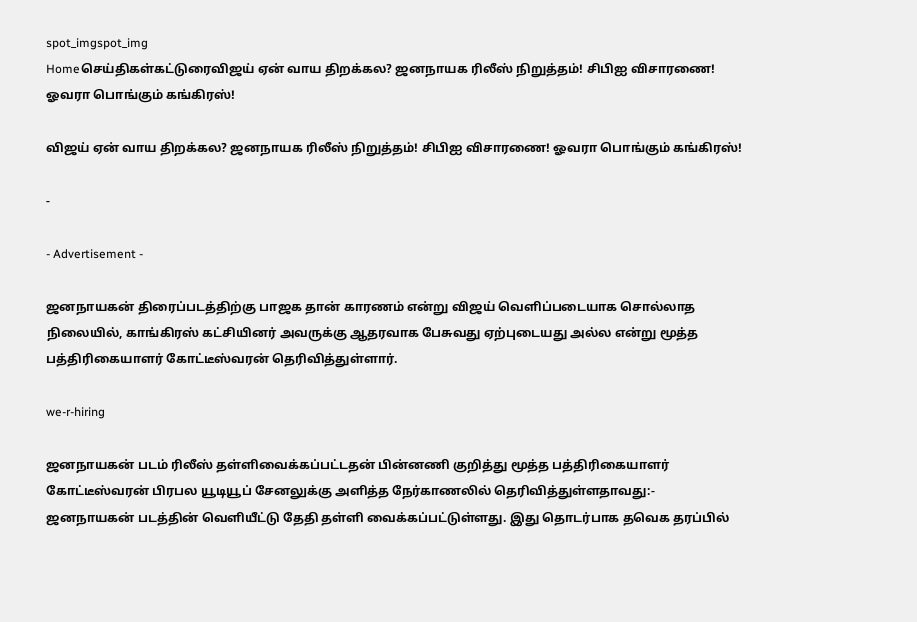spot_imgspot_img
Homeசெய்திகள்கட்டுரைவிஜய் ஏன் வாய திறக்கல? ஜனநாயக ரிலீஸ் நிறுத்தம்! சிபிஐ விசாரணை! ஓவரா பொங்கும் கங்கிரஸ்!

விஜய் ஏன் வாய திறக்கல? ஜனநாயக ரிலீஸ் நிறுத்தம்! சிபிஐ விசாரணை! ஓவரா பொங்கும் கங்கிரஸ்!

-

- Advertisement -

ஜனநாயகன் திரைப்படத்திற்கு பாஜக தான் காரணம் என்று விஜய் வெளிப்படையாக சொல்லாத நிலையில், காங்கிரஸ் கட்சியினர் அவருக்கு ஆதரவாக பேசுவது ஏற்புடையது அல்ல என்று மூத்த பத்திரிகையாளர் கோட்டீஸ்வரன் தெரிவித்துள்ளார்.

we-r-hiring

ஜனநாயகன் படம் ரிலீஸ் தள்ளிவைக்கப்பட்டதன் பின்னணி குறித்து மூத்த பத்திரிகையாளர் கோட்டீஸ்வரன் பிரபல யூடியூப் சேனலுக்கு அளித்த நேர்காணலில் தெரிவித்துள்ளதாவது:- ஜனநாயகன் படத்தின் வெளியீட்டு தேதி தள்ளி வைக்கப்பட்டுள்ளது. இது தொடர்பாக தவெக தரப்பில்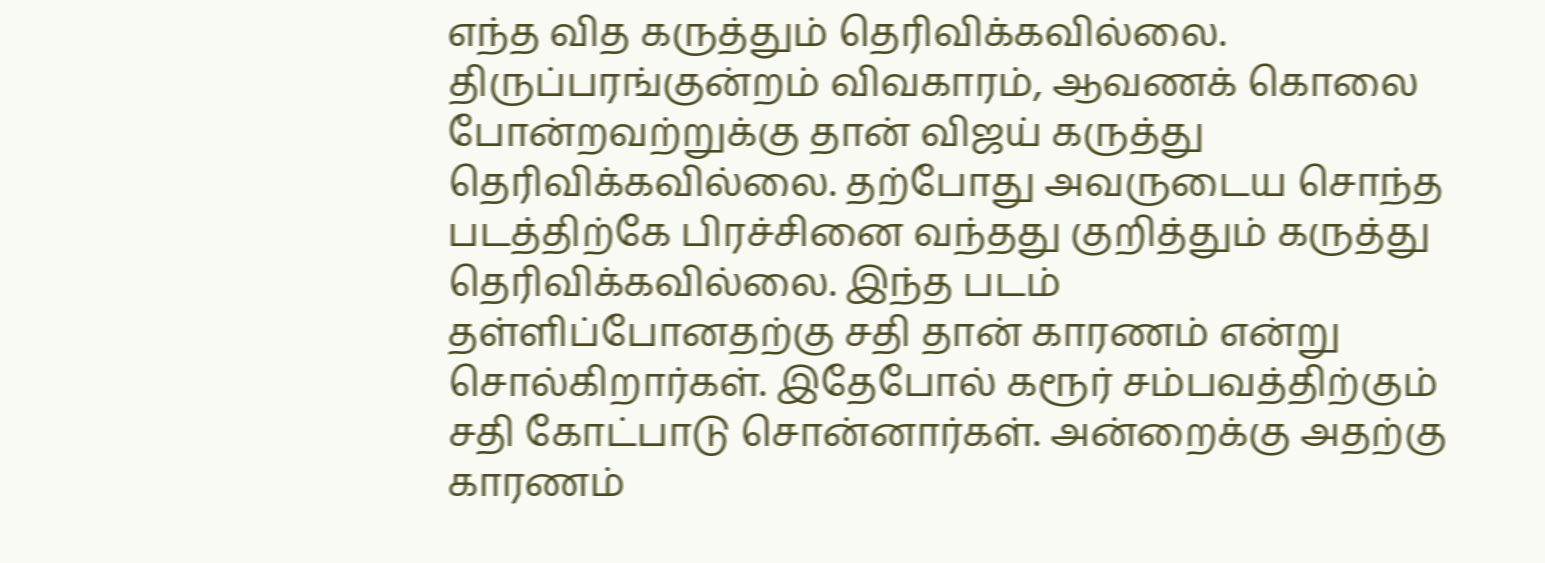எந்த வித கருத்தும் தெரிவிக்கவில்லை. திருப்பரங்குன்றம் விவகாரம், ஆவணக் கொலை போன்றவற்றுக்கு தான் விஜய் கருத்து தெரிவிக்கவில்லை. தற்போது அவருடைய சொந்த படத்திற்கே பிரச்சினை வந்தது குறித்தும் கருத்து தெரிவிக்கவில்லை. இந்த படம் தள்ளிப்போனதற்கு சதி தான் காரணம் என்று சொல்கிறார்கள். இதேபோல் கரூர் சம்பவத்திற்கும் சதி கோட்பாடு சொன்னார்கள். அன்றைக்கு அதற்கு காரணம்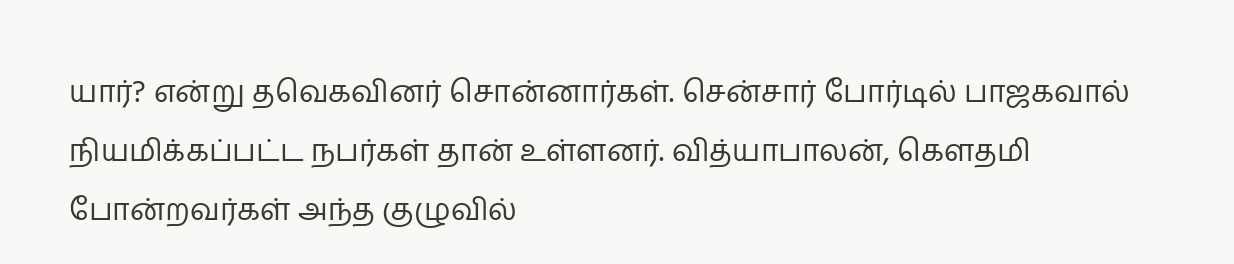யார்? என்று தவெகவினர் சொன்னார்கள். சென்சார் போர்டில் பாஜகவால் நியமிக்கப்பட்ட நபர்கள் தான் உள்ளனர். வித்யாபாலன், கௌதமி போன்றவர்கள் அந்த குழுவில்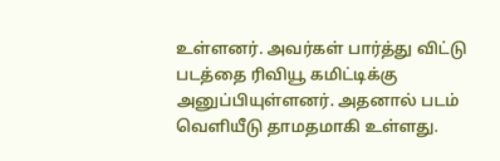உள்ளனர். அவர்கள் பார்த்து விட்டு படத்தை ரிவியூ கமிட்டிக்கு அனுப்பியுள்ளனர். அதனால் படம் வெளியீடு தாமதமாகி உள்ளது.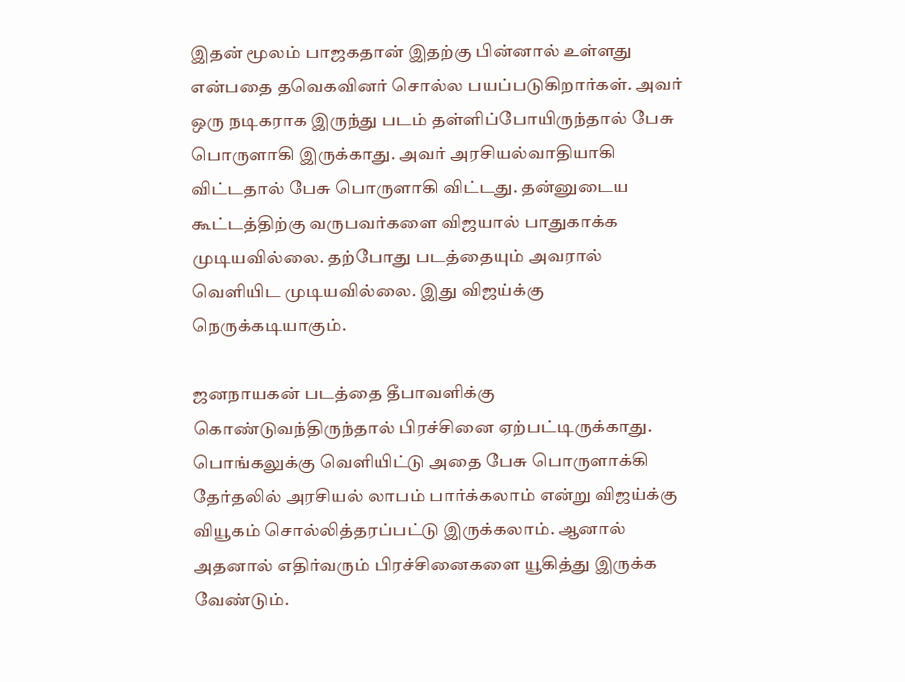இதன் மூலம் பாஜகதான் இதற்கு பின்னால் உள்ளது என்பதை தவெகவினர் சொல்ல பயப்படுகிறார்கள். அவர் ஒரு நடிகராக இருந்து படம் தள்ளிப்போயிருந்தால் பேசு பொருளாகி இருக்காது. அவர் அரசியல்வாதியாகி விட்டதால் பேசு பொருளாகி விட்டது. தன்னுடைய கூட்டத்திற்கு வருபவர்களை விஜயால் பாதுகாக்க முடியவில்லை. தற்போது படத்தையும் அவரால் வெளியிட முடியவில்லை. இது விஜய்க்கு நெருக்கடியாகும்.

ஜனநாயகன் படத்தை தீபாவளிக்கு கொண்டுவந்திருந்தால் பிரச்சினை ஏற்பட்டிருக்காது. பொங்கலுக்கு வெளியிட்டு அதை பேசு பொருளாக்கி தேர்தலில் அரசியல் லாபம் பார்க்கலாம் என்று விஜய்க்கு வியூகம் சொல்லித்தரப்பட்டு இருக்கலாம். ஆனால் அதனால் எதிர்வரும் பிரச்சினைகளை யூகித்து இருக்க வேண்டும்.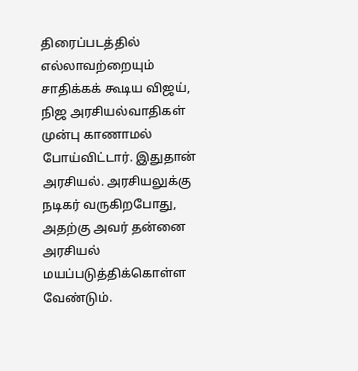திரைப்படத்தில் எல்லாவற்றையும் சாதிக்கக் கூடிய விஜய், நிஜ அரசியல்வாதிகள் முன்பு காணாமல் போய்விட்டார். இதுதான் அரசியல். அரசியலுக்கு நடிகர் வருகிறபோது, அதற்கு அவர் தன்னை அரசியல் மயப்படுத்திக்கொள்ள வேண்டும்.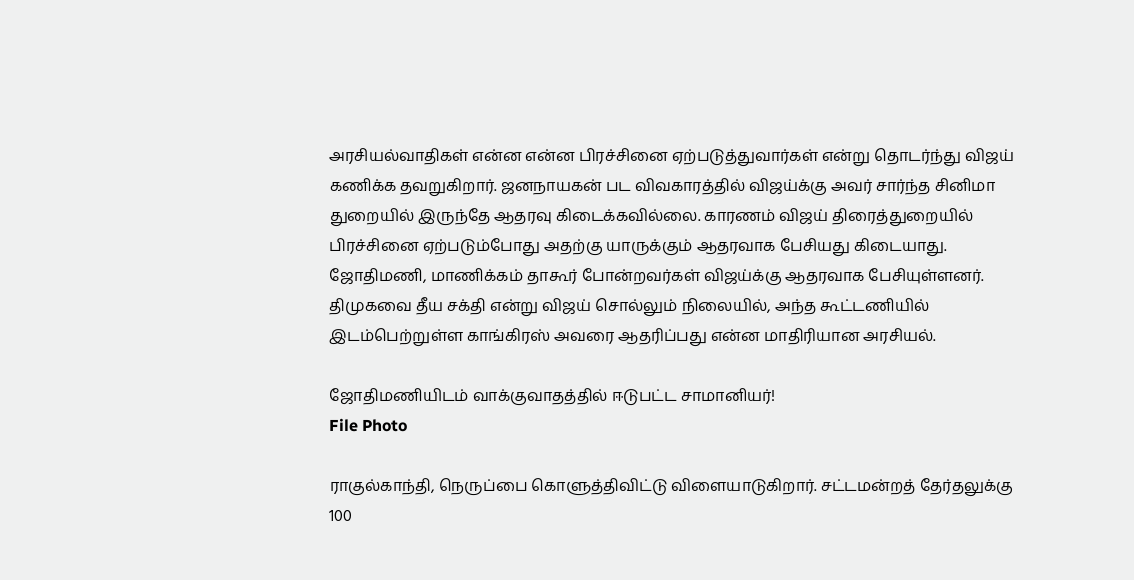அரசியல்வாதிகள் என்ன என்ன பிரச்சினை ஏற்படுத்துவார்கள் என்று தொடர்ந்து விஜய் கணிக்க தவறுகிறார். ஜனநாயகன் பட விவகாரத்தில் விஜய்க்கு அவர் சார்ந்த சினிமா துறையில் இருந்தே ஆதரவு கிடைக்கவில்லை. காரணம் விஜய் திரைத்துறையில் பிரச்சினை ஏற்படும்போது அதற்கு யாருக்கும் ஆதரவாக பேசியது கிடையாது. ஜோதிமணி, மாணிக்கம் தாகூர் போன்றவர்கள் விஜய்க்கு ஆதரவாக பேசியுள்ளனர். திமுகவை தீய சக்தி என்று விஜய் சொல்லும் நிலையில், அந்த கூட்டணியில் இடம்பெற்றுள்ள காங்கிரஸ் அவரை ஆதரிப்பது என்ன மாதிரியான அரசியல்.

ஜோதிமணியிடம் வாக்குவாதத்தில் ஈடுபட்ட சாமானியர்!
File Photo

ராகுல்காந்தி, நெருப்பை கொளுத்திவிட்டு விளையாடுகிறார். சட்டமன்றத் தேர்தலுக்கு 100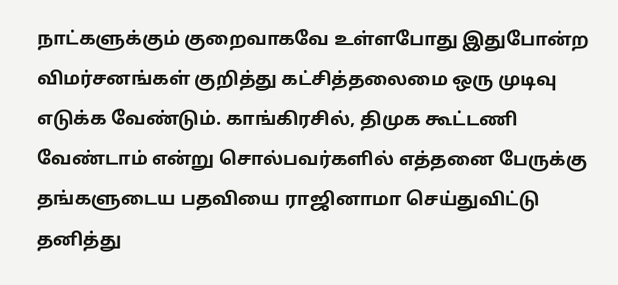நாட்களுக்கும் குறைவாகவே உள்ளபோது இதுபோன்ற விமர்சனங்கள் குறித்து கட்சித்தலைமை ஒரு முடிவு எடுக்க வேண்டும். காங்கிரசில், திமுக கூட்டணி வேண்டாம் என்று சொல்பவர்களில் எத்தனை பேருக்கு தங்களுடைய பதவியை ராஜினாமா செய்துவிட்டு தனித்து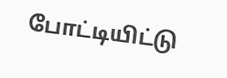போட்டியிட்டு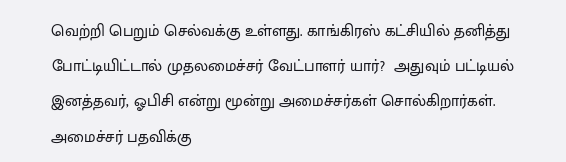வெற்றி பெறும் செல்வக்கு உள்ளது. காங்கிரஸ் கட்சியில் தனித்து போட்டியிட்டால் முதலமைச்சர் வேட்பாளர் யார்?  அதுவும் பட்டியல் இனத்தவர், ஓபிசி என்று மூன்று அமைச்சர்கள் சொல்கிறார்கள். அமைச்சர் பதவிக்கு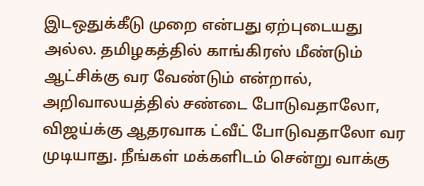இடஒதுக்கீடு முறை என்பது ஏற்புடையது அல்ல. தமிழகத்தில் காங்கிரஸ் மீண்டும் ஆட்சிக்கு வர வேண்டும் என்றால், அறிவாலயத்தில் சண்டை போடுவதாலோ, விஜய்க்கு ஆதரவாக ட்வீட் போடுவதாலோ வர முடியாது. நீங்கள் மக்களிடம் சென்று வாக்கு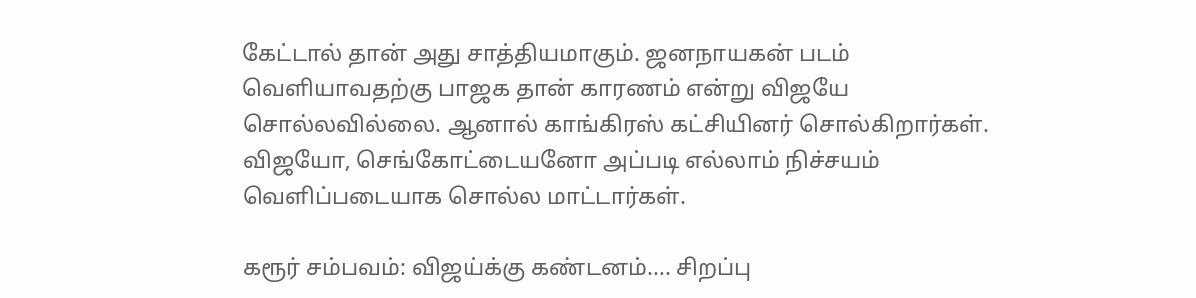கேட்டால் தான் அது சாத்தியமாகும். ஜனநாயகன் படம் வெளியாவதற்கு பாஜக தான் காரணம் என்று விஜயே சொல்லவில்லை. ஆனால் காங்கிரஸ் கட்சியினர் சொல்கிறார்கள். விஜயோ, செங்கோட்டையனோ அப்படி எல்லாம் நிச்சயம் வெளிப்படையாக சொல்ல மாட்டார்கள்.

கரூர் சம்பவம்: விஜய்க்கு கண்டனம்.... சிறப்பு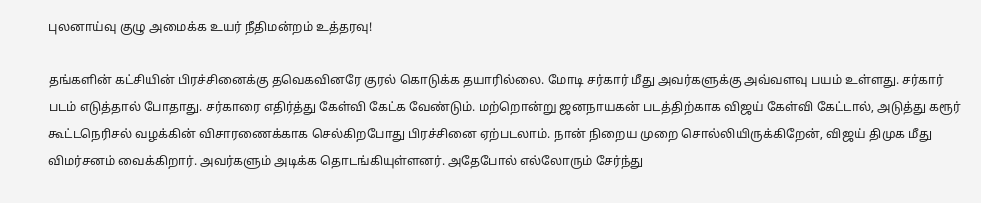புலனாய்வு குழு அமைக்க உயர் நீதிமன்றம் உத்தரவு!

தங்களின் கட்சியின் பிரச்சினைக்கு தவெகவினரே குரல் கொடுக்க தயாரில்லை. மோடி சர்கார் மீது அவர்களுக்கு அவ்வளவு பயம் உள்ளது. சர்கார் படம் எடுத்தால் போதாது. சர்காரை எதிர்த்து கேள்வி கேட்க வேண்டும். மற்றொன்று ஜனநாயகன் படத்திற்காக விஜய் கேள்வி கேட்டால், அடுத்து கரூர் கூட்டநெரிசல் வழக்கின் விசாரணைக்காக செல்கிறபோது பிரச்சினை ஏற்படலாம். நான் நிறைய முறை சொல்லியிருக்கிறேன், விஜய் திமுக மீது விமர்சனம் வைக்கிறார். அவர்களும் அடிக்க தொடங்கியுள்ளனர். அதேபோல் எல்லோரும் சேர்ந்து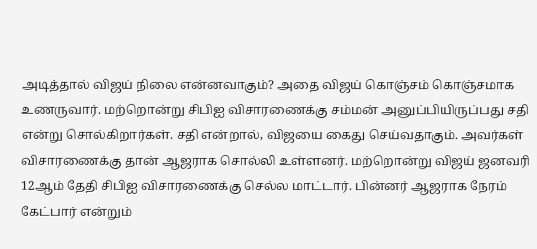அடித்தால் விஜய் நிலை என்னவாகும்? அதை விஜய் கொஞ்சம் கொஞ்சமாக உணருவார். மற்றொன்று சிபிஐ விசாரணைக்கு சம்மன் அனுப்பியிருப்பது சதி என்று சொல்கிறார்கள். சதி என்றால், விஜயை கைது செய்வதாகும். அவர்கள் விசாரணைக்கு தான் ஆஜராக சொல்லி உள்ளனர். மற்றொன்று விஜய் ஜனவரி 12ஆம் தேதி சிபிஐ விசாரணைக்கு செல்ல மாட்டார். பின்னர் ஆஜராக நேரம் கேட்பார் என்றும்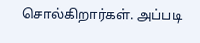சொல்கிறார்கள். அப்படி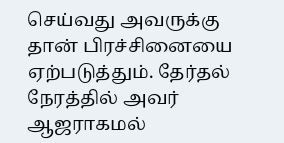செய்வது அவருக்கு தான் பிரச்சினையை ஏற்படுத்தும். தேர்தல் நேரத்தில் அவர் ஆஜராகமல்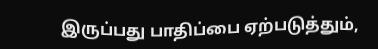இருப்பது பாதிப்பை ஏற்படுத்தும்,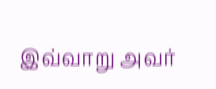இவ்வாறு அவர்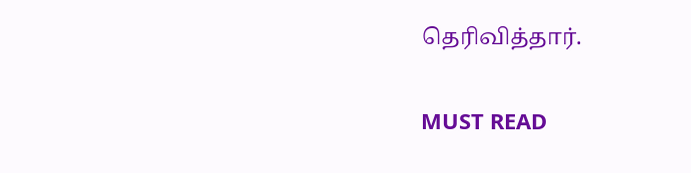தெரிவித்தார்.

MUST READ